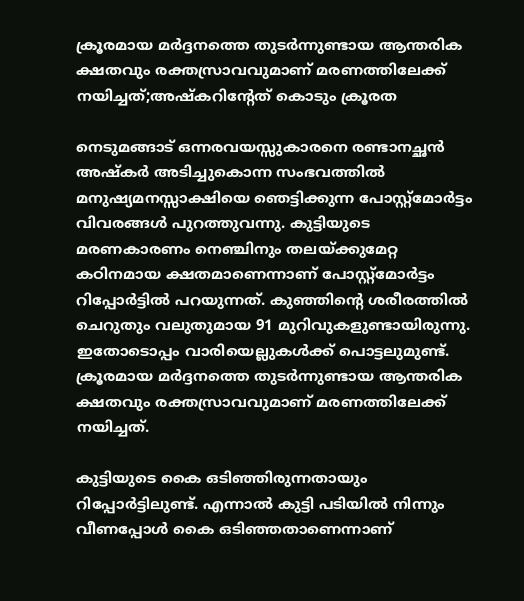ക്രൂരമായ മർദ്ദനത്തെ തുടർന്നുണ്ടായ ആന്തരിക ക്ഷതവും രക്തസ്രാവവുമാണ് മരണത്തിലേക്ക് നയിച്ചത്;അഷ്കറിന്റേത് കൊടും ക്രൂരത

നെടുമങ്ങാട് ഒന്നരവയസ്സുകാരനെ രണ്ടാനച്ഛൻ അഷ്കർ അടിച്ചുകൊന്ന സംഭവത്തിൽ മനുഷ്യമനസ്സാക്ഷിയെ ഞെട്ടിക്കുന്ന പോസ്റ്റ്മോർട്ടം വിവരങ്ങൾ പുറത്തുവന്നു. കുട്ടിയുടെ മരണകാരണം നെഞ്ചിനും തലയ്ക്കുമേറ്റ കഠിനമായ ക്ഷതമാണെന്നാണ് പോസ്റ്റ്മോർട്ടം റിപ്പോർട്ടിൽ പറയുന്നത്. കുഞ്ഞിന്റെ ശരീരത്തിൽ ചെറുതും വലുതുമായ 91 മുറിവുകളുണ്ടായിരുന്നു. ഇതോടൊപ്പം വാരിയെല്ലുകൾക്ക് പൊട്ടലുമുണ്ട്. ക്രൂരമായ മർദ്ദനത്തെ തുടർന്നുണ്ടായ ആന്തരിക ക്ഷതവും രക്തസ്രാവവുമാണ് മരണത്തിലേക്ക് നയിച്ചത്.

കുട്ടിയുടെ കൈ ഒടിഞ്ഞിരുന്നതായും റിപ്പോർട്ടിലുണ്ട്. എന്നാൽ കുട്ടി പടിയിൽ നിന്നും വീണപ്പോൾ കൈ ഒടിഞ്ഞതാണെന്നാണ്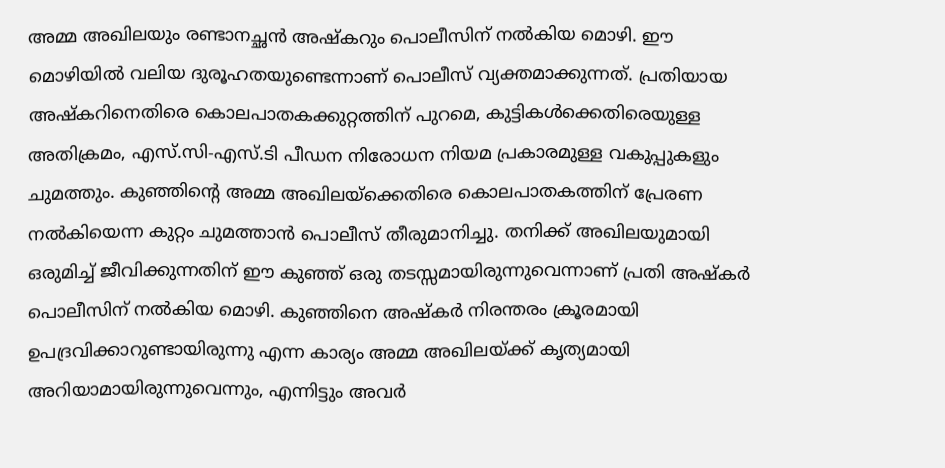അമ്മ അഖിലയും രണ്ടാനച്ഛൻ അഷ്കറും പൊലീസിന് നൽകിയ മൊഴി. ഈ മൊഴിയിൽ വലിയ ദുരൂഹതയുണ്ടെന്നാണ് പൊലീസ് വ്യക്തമാക്കുന്നത്. പ്രതിയായ അഷ്കറിനെതിരെ കൊലപാതകക്കുറ്റത്തിന് പുറമെ, കുട്ടികൾക്കെതിരെയുള്ള അതിക്രമം, എസ്‌.സി-എസ്‌.ടി പീഡന നിരോധന നിയമ പ്രകാരമുള്ള വകുപ്പുകളും ചുമത്തും. കുഞ്ഞിന്റെ അമ്മ അഖിലയ്ക്കെതിരെ കൊലപാതകത്തിന് പ്രേരണ നൽകിയെന്ന കുറ്റം ചുമത്താൻ പൊലീസ് തീരുമാനിച്ചു. തനിക്ക് അഖിലയുമായി ഒരുമിച്ച് ജീവിക്കുന്നതിന് ഈ കുഞ്ഞ് ഒരു തടസ്സമായിരുന്നുവെന്നാണ് പ്രതി അഷ്കർ പൊലീസിന് നൽകിയ മൊഴി. കുഞ്ഞിനെ അഷ്കർ നിരന്തരം ക്രൂരമായി ഉപദ്രവിക്കാറുണ്ടായിരുന്നു എന്ന കാര്യം അമ്മ അഖിലയ്ക്ക് കൃത്യമായി അറിയാമായിരുന്നുവെന്നും, എന്നിട്ടും അവർ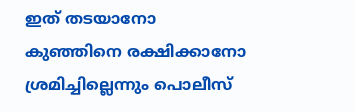ഇത് തടയാനോ കുഞ്ഞിനെ രക്ഷിക്കാനോ ശ്രമിച്ചില്ലെന്നും പൊലീസ്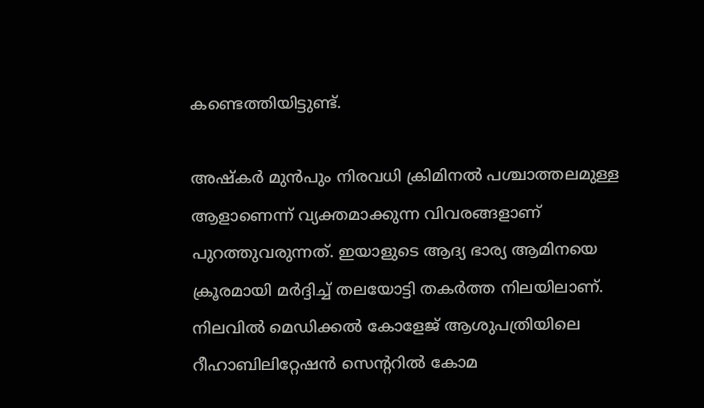കണ്ടെത്തിയിട്ടുണ്ട്.

അഷ്കർ മുൻപും നിരവധി ക്രിമിനൽ പശ്ചാത്തലമുള്ള ആളാണെന്ന് വ്യക്തമാക്കുന്ന വിവരങ്ങളാണ് പുറത്തുവരുന്നത്. ഇയാളുടെ ആദ്യ ഭാര്യ ആമിനയെ ക്രൂരമായി മർദ്ദിച്ച് തലയോട്ടി തകർത്ത നിലയിലാണ്. നിലവിൽ മെഡിക്കൽ കോളേജ് ആശുപത്രിയിലെ റീഹാബിലിറ്റേഷൻ സെന്ററിൽ കോമ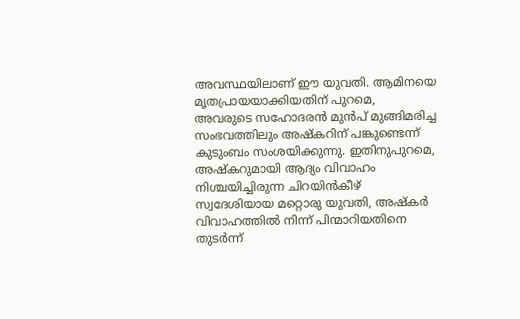അവസ്ഥയിലാണ് ഈ യുവതി. ആമിനയെ മൃതപ്രായയാക്കിയതിന് പുറമെ, അവരുടെ സഹോദരൻ മുൻപ് മുങ്ങിമരിച്ച സംഭവത്തിലും അഷ്കറിന് പങ്കുണ്ടെന്ന് കുടുംബം സംശയിക്കുന്നു. ഇതിനുപുറമെ, അഷ്കറുമായി ആദ്യം വിവാഹം നിശ്ചയിച്ചിരുന്ന ചിറയിൻകീഴ് സ്വദേശിയായ മറ്റൊരു യുവതി, അഷ്കർ വിവാഹത്തിൽ നിന്ന് പിന്മാറിയതിനെ തുടർന്ന്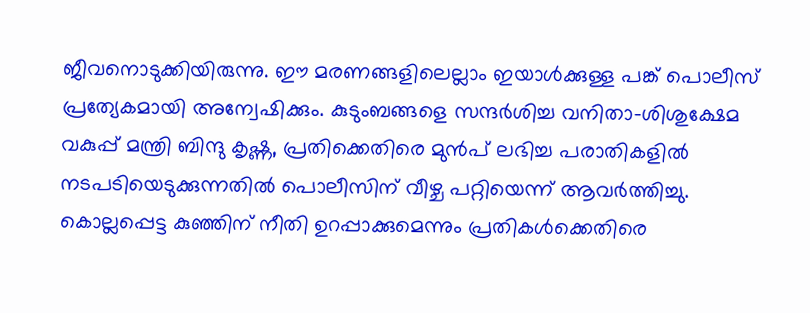ജീവനൊടുക്കിയിരുന്നു. ഈ മരണങ്ങളിലെല്ലാം ഇയാൾക്കുള്ള പങ്ക് പൊലീസ് പ്രത്യേകമായി അന്വേഷിക്കും. കുടുംബങ്ങളെ സന്ദർശിച്ച വനിതാ-ശിശുക്ഷേമ വകുപ്പ് മന്ത്രി ബിന്ദു കൃഷ്ണ, പ്രതിക്കെതിരെ മുൻപ് ലഭിച്ച പരാതികളിൽ നടപടിയെടുക്കുന്നതിൽ പൊലീസിന് വീഴ്ച പറ്റിയെന്ന് ആവർത്തിച്ചു. കൊല്ലപ്പെട്ട കുഞ്ഞിന് നീതി ഉറപ്പാക്കുമെന്നും പ്രതികൾക്കെതിരെ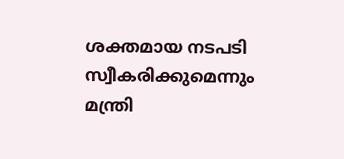ശക്തമായ നടപടി സ്വീകരിക്കുമെന്നും മന്ത്രി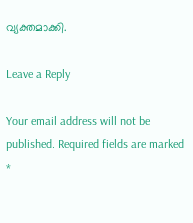വ്യക്തമാക്കി.

Leave a Reply

Your email address will not be published. Required fields are marked *